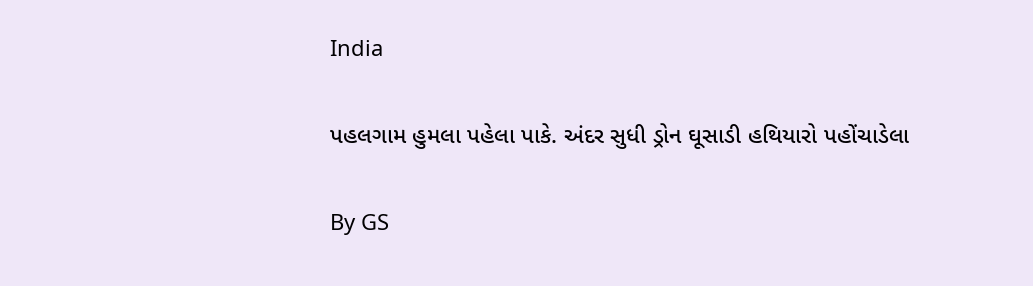India

પહલગામ હુમલા પહેલા પાકે. અંદર સુધી ડ્રોન ઘૂસાડી હથિયારો પહોંચાડેલા

By GS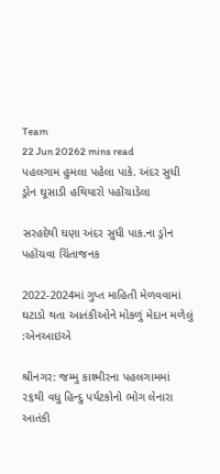Team
22 Jun 20262 mins read
પહલગામ હુમલા પહેલા પાકે. અંદર સુધી ડ્રોન ઘૂસાડી હથિયારો પહોંચાડેલા

સરહદેથી ઘણા અંદર સુધી પાક.ના ડ્રોન પહોંચવા ચિંતાજનક

2022-2024માં ગુપ્ત માહિતી મેળવવામાં ઘટાડો થતા આતંકીઓને મોકળું મેદાન મળેલું :એનઆઇએ

શ્રીનગર: જમ્મુ કાશ્મીરના પહલગામમાં ૨૬થી વધુ હિન્દુ પર્યટકોનો ભોગ લેનારા આતંકી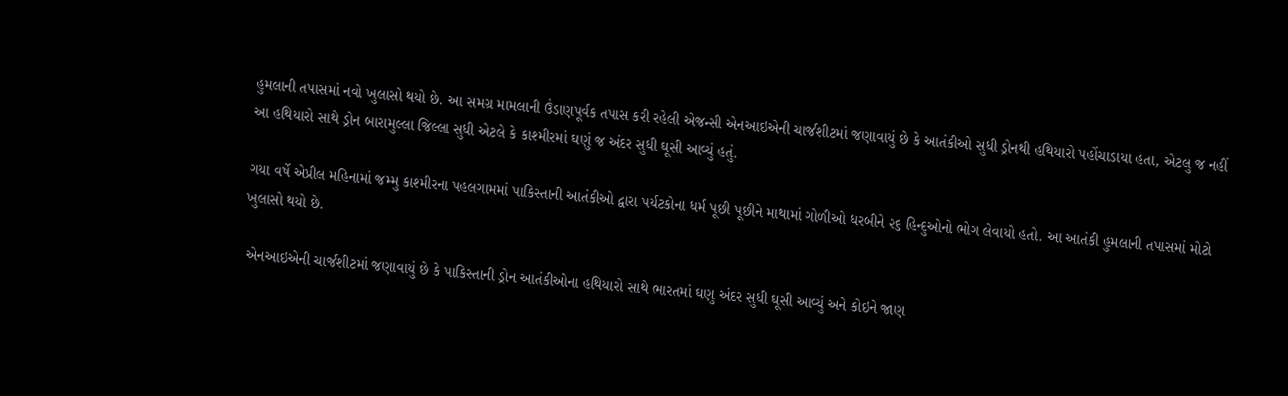હુમલાની તપાસમાં નવો ખુલાસો થયો છે. આ સમગ્ર મામલાની ઉંડાણપૂર્વક તપાસ કરી રહેલી એજન્સી એનઆઇએની ચાર્જશીટમાં જણાવાયું છે કે આતંકીઓ સુધી ડ્રોનથી હથિયારો પહોંચાડાયા હતા, એટલુ જ નહીં આ હથિયારો સાથે ડ્રોન બારામુલ્લા જિલ્લા સુધી એટલે કે કાશ્મીરમાં ઘણું જ અંદર સુધી ઘૂસી આવ્યું હતું.

ગયા વર્ષે એપ્રીલ મહિનામાં જમ્મુ કાશ્મીરના પહલગામમાં પાકિસ્તાની આતંકીઓ દ્વારા પર્યટકોના ધર્મ પૂછી પૂછીને માથામાં ગોળીઓ ધરબીને ૨૬ હિન્દુઓનો ભોગ લેવાયો હતો. આ આતંકી હુમલાની તપાસમાં મોટો ખુલાસો થયો છે.

 એનઆઇએની ચાર્જશીટમાં જણાવાયું છે કે પાકિસ્તાની ડ્રોન આતંકીઓના હથિયારો સાથે ભારતમાં ઘણુ અંદર સુધી ઘૂસી આવ્યું અને કોઇને જાણ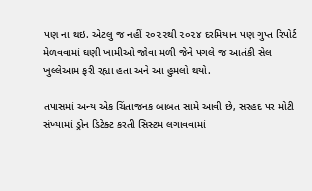પણ ના થઇ. એટલુ જ નહીં ૨૦૨૨થી ૨૦૨૪ દરમિયાન પણ ગુપ્ત રિપોર્ટ મેળવવામાં ઘણી ખામીઓ જોવા મળી જેને પગલે જ આતંકી સેલ ખુલ્લેઆમ ફરી રહ્યા હતા અને આ હુમલો થયો.

તપાસમાં અન્ય એક ચિંતાજનક બાબત સામે આવી છે, સરહદ પર મોટી સંખ્યામાં ડ્રોન ડિટેક્ટ કરતી સિસ્ટમ લગાવવામાં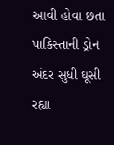આવી હોવા છતા પાકિસ્તાની ડ્રોન અંદર સુધી ઘૂસી રહ્યા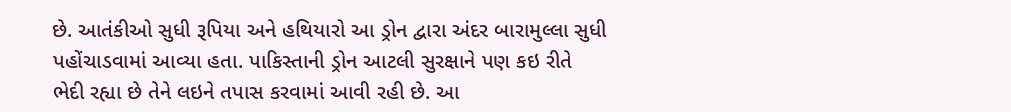છે. આતંકીઓ સુધી રૂપિયા અને હથિયારો આ ડ્રોન દ્વારા અંદર બારામુલ્લા સુધી પહોંચાડવામાં આવ્યા હતા. પાકિસ્તાની ડ્રોન આટલી સુરક્ષાને પણ કઇ રીતે ભેદી રહ્યા છે તેને લઇને તપાસ કરવામાં આવી રહી છે. આ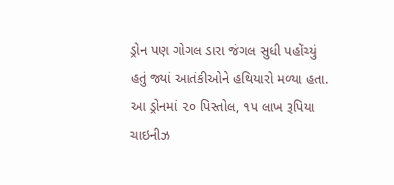ડ્રોન પણ ગોગલ ડારા જંગલ સુધી પહોંચ્યું હતું જ્યાં આતંકીઓને હથિયારો મળ્યા હતા. આ ડ્રોનમાં ૨૦ પિસ્તોલ, ૧૫ લાખ રૂપિયા ચાઇનીઝ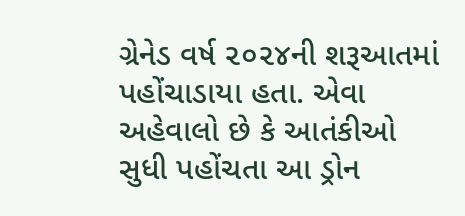ગ્રેનેડ વર્ષ ૨૦૨૪ની શરૂઆતમાં પહોંચાડાયા હતા. એવા અહેવાલો છે કે આતંકીઓ સુધી પહોંચતા આ ડ્રોન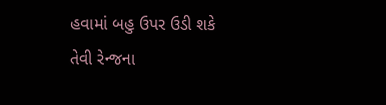હવામાં બહુ ઉપર ઉડી શકે તેવી રેન્જના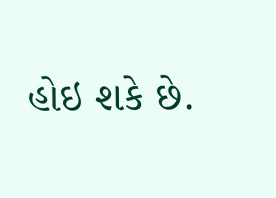હોઇ શકે છે.